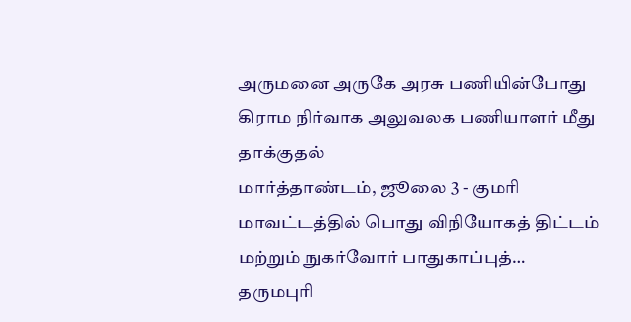அருமனை அருகே அரசு பணியின்போது கிராம நிர்வாக அலுவலக பணியாளர் மீது தாக்குதல்
மார்த்தாண்டம், ஜூலை 3 - குமரி மாவட்டத்தில் பொது விநியோகத் திட்டம் மற்றும் நுகர்வோர் பாதுகாப்புத்…
தருமபுரி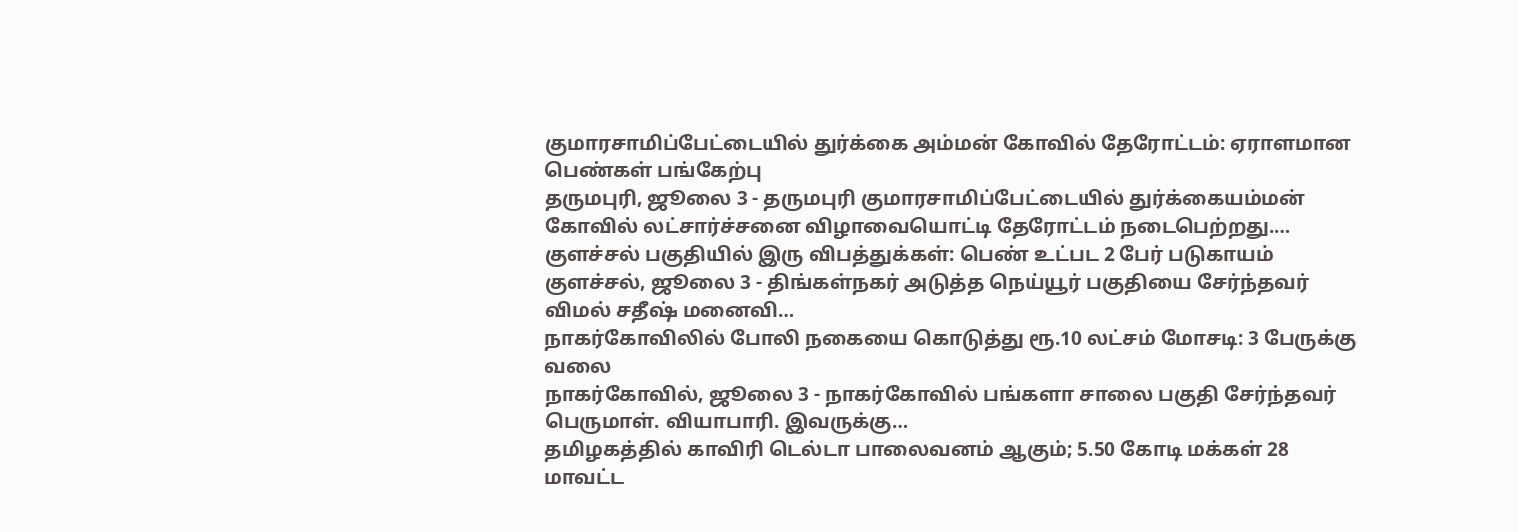குமாரசாமிப்பேட்டையில் துர்க்கை அம்மன் கோவில் தேரோட்டம்: ஏராளமான பெண்கள் பங்கேற்பு
தருமபுரி, ஜூலை 3 - தருமபுரி குமாரசாமிப்பேட்டையில் துர்க்கையம்மன் கோவில் லட்சார்ச்சனை விழாவையொட்டி தேரோட்டம் நடைபெற்றது.…
குளச்சல் பகுதியில் இரு விபத்துக்கள்: பெண் உட்பட 2 பேர் படுகாயம்
குளச்சல், ஜூலை 3 - திங்கள்நகர் அடுத்த நெய்யூர் பகுதியை சேர்ந்தவர் விமல் சதீஷ் மனைவி…
நாகர்கோவிலில் போலி நகையை கொடுத்து ரூ.10 லட்சம் மோசடி: 3 பேருக்கு வலை
நாகர்கோவில், ஜூலை 3 - நாகர்கோவில் பங்களா சாலை பகுதி சேர்ந்தவர் பெருமாள். வியாபாரி. இவருக்கு…
தமிழகத்தில் காவிரி டெல்டா பாலைவனம் ஆகும்; 5.50 கோடி மக்கள் 28 மாவட்ட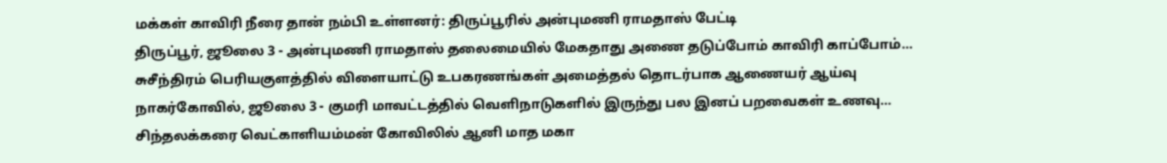மக்கள் காவிரி நீரை தான் நம்பி உள்ளனர்: திருப்பூரில் அன்புமணி ராமதாஸ் பேட்டி
திருப்பூர், ஜூலை 3 - அன்புமணி ராமதாஸ் தலைமையில் மேகதாது அணை தடுப்போம் காவிரி காப்போம்…
சுசீந்திரம் பெரியகுளத்தில் விளையாட்டு உபகரணங்கள் அமைத்தல் தொடர்பாக ஆணையர் ஆய்வு
நாகர்கோவில், ஜூலை 3 - குமரி மாவட்டத்தில் வெளிநாடுகளில் இருந்து பல இனப் பறவைகள் உணவு…
சிந்தலக்கரை வெட்காளியம்மன் கோவிலில் ஆனி மாத மகா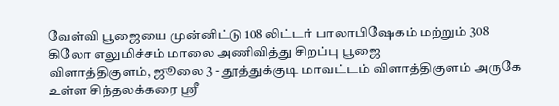வேள்வி பூஜையை முன்னிட்டு 108 லிட்டர் பாலாபிஷேகம் மற்றும் 308 கிலோ எலுமிச்சம் மாலை அணிவித்து சிறப்பு பூஜை
விளாத்திகுளம், ஜூலை 3 - தூத்துக்குடி மாவட்டம் விளாத்திகுளம் அருகே உள்ள சிந்தலக்கரை ஸ்ரீ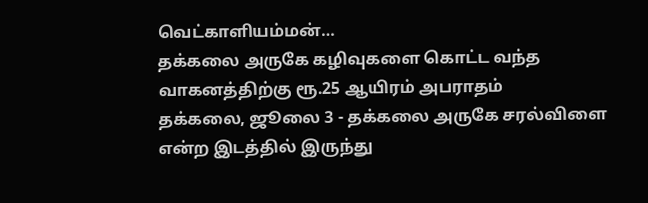வெட்காளியம்மன்…
தக்கலை அருகே கழிவுகளை கொட்ட வந்த வாகனத்திற்கு ரூ.25 ஆயிரம் அபராதம்
தக்கலை, ஜூலை 3 - தக்கலை அருகே சரல்விளை என்ற இடத்தில் இருந்து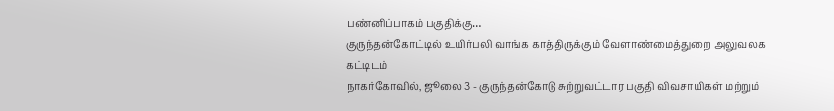பண்னிப்பாகம் பகுதிக்கு…
குருந்தன்கோட்டில் உயிர்பலி வாங்க காத்திருக்கும் வேளாண்மைத்துறை அலுவலக கட்டிடம்
நாகர்கோவில், ஜூலை 3 - குருந்தன்கோடு சுற்றுவட்டார பகுதி விவசாயிகள் மற்றும்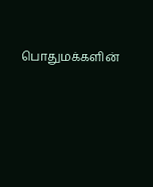பொதுமக்களின்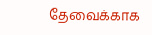தேவைக்காக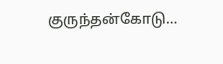குருந்தன்கோடு…